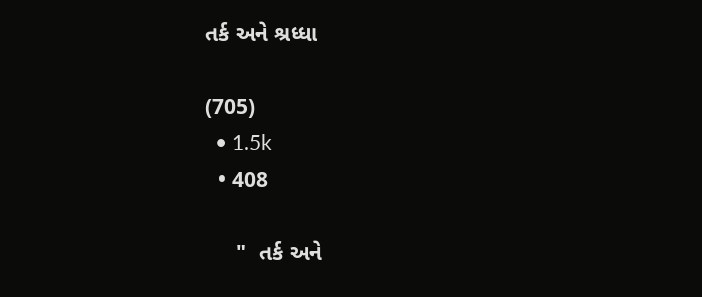તર્ક અને શ્રધ્ધા

(705)
  • 1.5k
  • 408

     "  તર્ક અને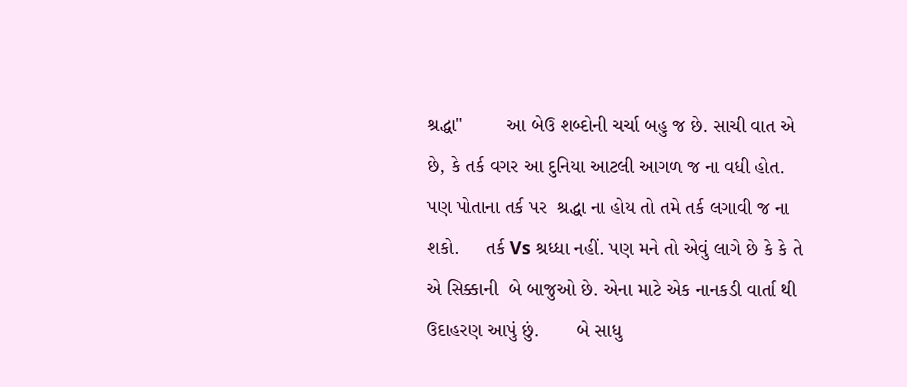શ્રદ્ધા"        આ બેઉ શબ્દોની ચર્ચા બહુ જ છે. સાચી વાત એ છે, કે તર્ક વગર આ દુનિયા આટલી આગળ જ ના વધી હોત. પણ પોતાના તર્ક પર  શ્રદ્ધા ના હોય તો તમે તર્ક લગાવી જ ના શકો.     તર્ક Vs શ્રધ્ધા નહીં. પણ મને તો એવું લાગે છે કે કે તે એ સિક્કાની  બે બાજુઓ છે. એના માટે એક નાનકડી વાર્તા થી ઉદાહરણ આપું છું.       બે સાધુ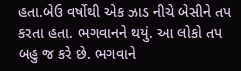હતા.બેઉ વર્ષોથી એક ઝાડ નીચે બેસીને તપ કરતા હતા. ભગવાનને થયું. આ લોકો તપ બહુ જ કરે છે. ભગવાને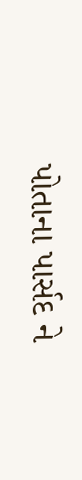પોતાના પાર્સદ ને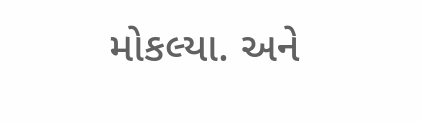મોકલ્યા. અને